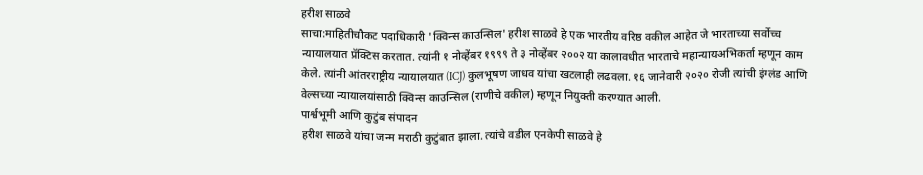हरीश साळवे
साचा:माहितीचौकट पदाधिकारी 'क्विन्स काउन्सिल' हरीश साळवे हे एक भारतीय वरिष्ठ वकील आहेत जे भारताच्या सर्वोच्च न्यायालयात प्रॅक्टिस करतात. त्यांनी १ नोव्हेंबर १९९९ ते ३ नोव्हेंबर २००२ या कालावधीत भारताचे महान्यायअभिकर्ता म्हणून काम केले. त्यांनी आंतरराष्ट्रीय न्यायालयात (ICJ) कुलभूषण जाधव यांचा खटलाही लढवला. १६ जानेवारी २०२० रोजी त्यांची इंग्लंड आणि वेल्सच्या न्यायालयांसाठी क्विन्स काउन्सिल (राणीचे वकील) म्हणून नियुक्ती करण्यात आली.
पार्श्वभूमी आणि कुटुंब संपादन
हरीश साळवे यांचा जन्म मराठी कुटुंबात झाला. त्यांचे वडील एनकेपी साळवे हे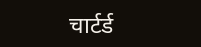चार्टर्ड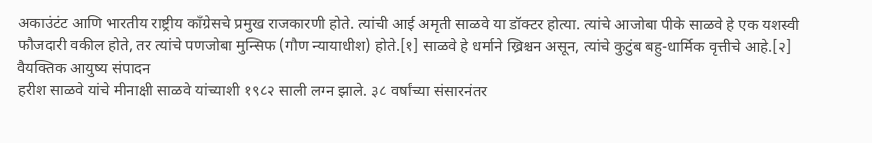अकाउंटंट आणि भारतीय राष्ट्रीय काँग्रेसचे प्रमुख राजकारणी होते. त्यांची आई अमृती साळवे या डॉक्टर होत्या. त्यांचे आजोबा पीके साळवे हे एक यशस्वी फौजदारी वकील होते, तर त्यांचे पणजोबा मुन्सिफ (गौण न्यायाधीश) होते.[१] साळवे हे धर्माने ख्रिश्चन असून, त्यांचे कुटुंब बहु-धार्मिक वृत्तीचे आहे.[२]
वैयक्तिक आयुष्य संपादन
हरीश साळवे यांचे मीनाक्षी साळवे यांच्याशी १९८२ साली लग्न झाले. ३८ वर्षांच्या संसारनंतर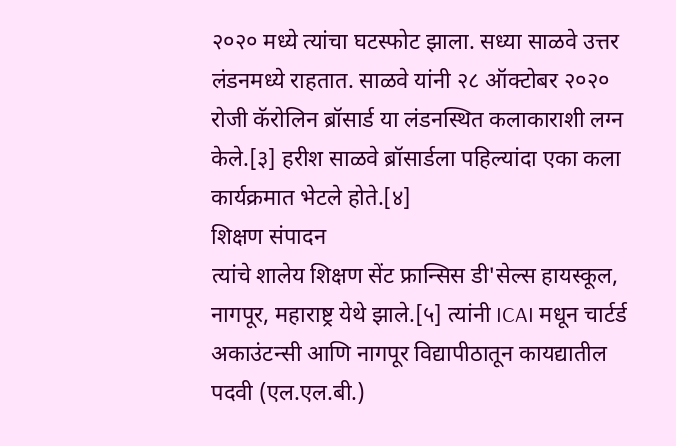२०२० मध्ये त्यांचा घटस्फोट झाला. सध्या साळवे उत्तर लंडनमध्ये राहतात. साळवे यांनी २८ ऑक्टोबर २०२० रोजी कॅरोलिन ब्रॉसार्ड या लंडनस्थित कलाकाराशी लग्न केले.[३] हरीश साळवे ब्रॉसार्डला पहिल्यांदा एका कला कार्यक्रमात भेटले होते.[४]
शिक्षण संपादन
त्यांचे शालेय शिक्षण सेंट फ्रान्सिस डी'सेल्स हायस्कूल, नागपूर, महाराष्ट्र येथे झाले.[५] त्यांनी ICAI मधून चार्टर्ड अकाउंटन्सी आणि नागपूर विद्यापीठातून कायद्यातील पदवी (एल.एल.बी.)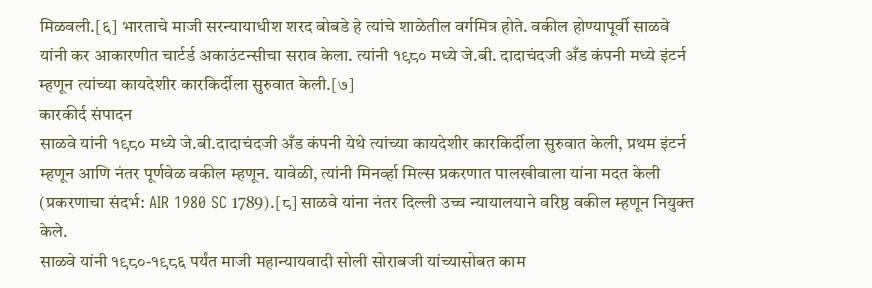मिळवली.[६] भारताचे माजी सरन्यायाधीश शरद बोबडे हे त्यांचे शाळेतील वर्गमित्र होते. वकील होण्यापूर्वी साळवे यांनी कर आकारणीत चार्टर्ड अकाउंटन्सीचा सराव केला. त्यांनी १९८० मध्ये जे.बी. दादाचंदजी अँड कंपनी मध्ये इंटर्न म्हणून त्यांच्या कायदेशीर कारकिर्दीला सुरुवात केली.[७]
कारकीर्द संपादन
साळवे यांनी १९८० मध्ये जे.बी.दादाचंदजी अँड कंपनी येथे त्यांच्या कायदेशीर कारकिर्दीला सुरुवात केली, प्रथम इंटर्न म्हणून आणि नंतर पूर्णवेळ वकील म्हणून. यावेळी, त्यांनी मिनर्व्हा मिल्स प्रकरणात पालखीवाला यांना मदत केली (प्रकरणाचा संदर्भ: AIR 1980 SC 1789).[८] साळवे यांना नंतर दिल्ली उच्च न्यायालयाने वरिष्ठ वकील म्हणून नियुक्त केले.
साळवे यांनी १९८०-१९८६ पर्यंत माजी महान्यायवादी सोली सोराबजी यांच्यासोबत काम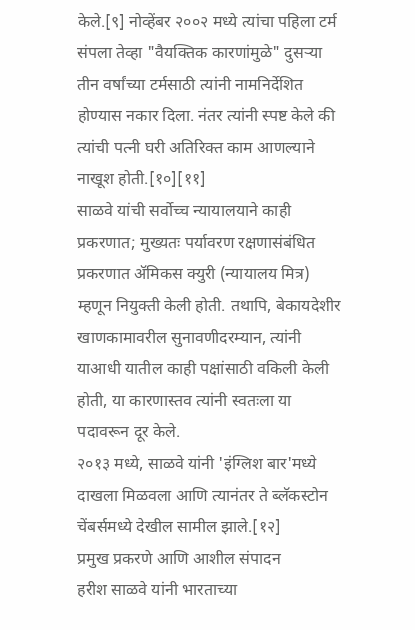केले.[९] नोव्हेंबर २००२ मध्ये त्यांचा पहिला टर्म संपला तेव्हा "वैयक्तिक कारणांमुळे" दुसऱ्या तीन वर्षांच्या टर्मसाठी त्यांनी नामनिर्देशित होण्यास नकार दिला. नंतर त्यांनी स्पष्ट केले की त्यांची पत्नी घरी अतिरिक्त काम आणल्याने नाखूश होती.[१०][११]
साळवे यांची सर्वोच्च न्यायालयाने काही प्रकरणात; मुख्यतः पर्यावरण रक्षणासंबंधित प्रकरणात ॲमिकस क्युरी (न्यायालय मित्र) म्हणून नियुक्ती केली होती. तथापि, बेकायदेशीर खाणकामावरील सुनावणीदरम्यान, त्यांनी याआधी यातील काही पक्षांसाठी वकिली केली होती, या कारणास्तव त्यांनी स्वतःला या पदावरून दूर केले.
२०१३ मध्ये, साळवे यांनी 'इंग्लिश बार'मध्ये दाखला मिळवला आणि त्यानंतर ते ब्लॅकस्टोन चेंबर्समध्ये देखील सामील झाले.[१२]
प्रमुख प्रकरणे आणि आशील संपादन
हरीश साळवे यांनी भारताच्या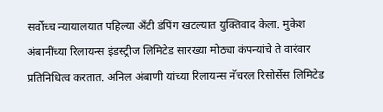सर्वोच्च न्यायालयात पहिल्या अँटी डंपिंग खटल्यात युक्तिवाद केला. मुकेश अंबानींच्या रिलायन्स इंडस्ट्रीज लिमिटेड सारख्या मोठ्या कंपन्यांचे ते वारंवार प्रतिनिधित्व करतात. अनिल अंबाणी यांच्या रिलायन्स नॅचरल रिसोर्सेस लिमिटेड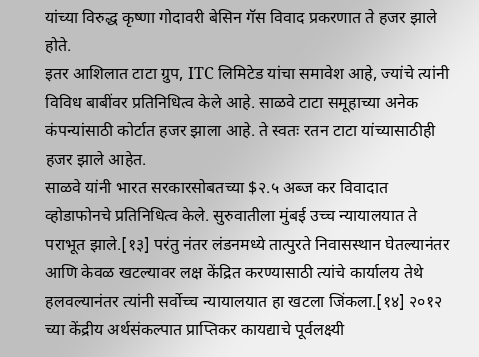यांच्या विरुद्ध कृष्णा गोदावरी बेसिन गॅस विवाद प्रकरणात ते हजर झाले होते.
इतर आशिलात टाटा ग्रुप, ITC लिमिटेड यांचा समावेश आहे, ज्यांचे त्यांनी विविध बाबींवर प्रतिनिधित्व केले आहे. साळवे टाटा समूहाच्या अनेक कंपन्यांसाठी कोर्टात हजर झाला आहे. ते स्वतः रतन टाटा यांच्यासाठीही हजर झाले आहेत.
साळवे यांनी भारत सरकारसोबतच्या $२.५ अब्ज कर विवादात व्होडाफोनचे प्रतिनिधित्व केले. सुरुवातीला मुंबई उच्च न्यायालयात ते पराभूत झाले.[१३] परंतु नंतर लंडनमध्ये तात्पुरते निवासस्थान घेतल्यानंतर आणि केवळ खटल्यावर लक्ष केंद्रित करण्यासाठी त्यांचे कार्यालय तेथे हलवल्यानंतर त्यांनी सर्वोच्च न्यायालयात हा खटला जिंकला.[१४] २०१२ च्या केंद्रीय अर्थसंकल्पात प्राप्तिकर कायद्याचे पूर्वलक्ष्यी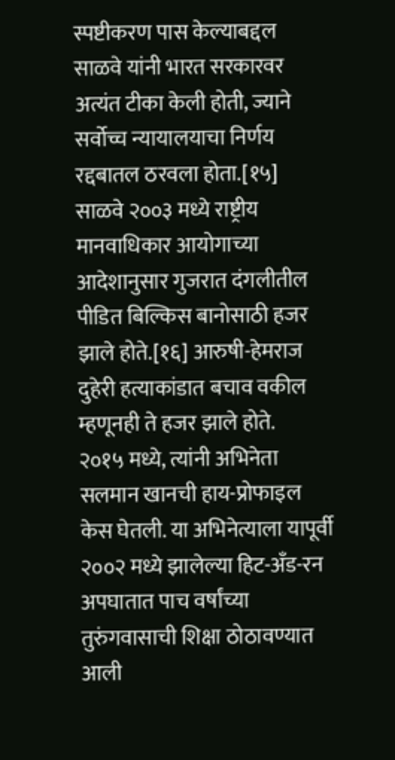स्पष्टीकरण पास केल्याबद्दल साळवे यांनी भारत सरकारवर अत्यंत टीका केली होती, ज्याने सर्वोच्च न्यायालयाचा निर्णय रद्दबातल ठरवला होता.[१५]
साळवे २००३ मध्ये राष्ट्रीय मानवाधिकार आयोगाच्या आदेशानुसार गुजरात दंगलीतील पीडित बिल्किस बानोसाठी हजर झाले होते.[१६] आरुषी-हेमराज दुहेरी हत्याकांडात बचाव वकील म्हणूनही ते हजर झाले होते.
२०१५ मध्ये, त्यांनी अभिनेता सलमान खानची हाय-प्रोफाइल केस घेतली. या अभिनेत्याला यापूर्वी २००२ मध्ये झालेल्या हिट-अँड-रन अपघातात पाच वर्षांच्या तुरुंगवासाची शिक्षा ठोठावण्यात आली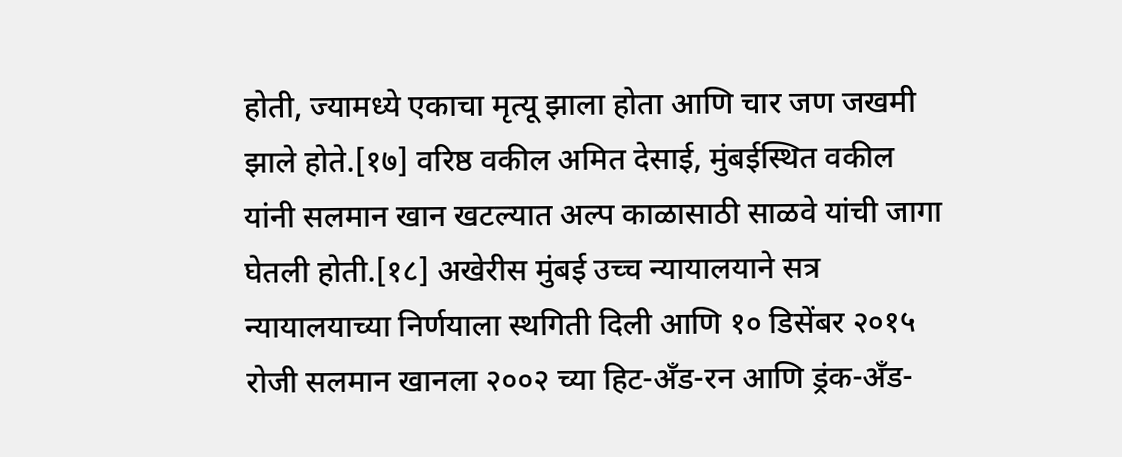होती, ज्यामध्ये एकाचा मृत्यू झाला होता आणि चार जण जखमी झाले होते.[१७] वरिष्ठ वकील अमित देसाई, मुंबईस्थित वकील यांनी सलमान खान खटल्यात अल्प काळासाठी साळवे यांची जागा घेतली होती.[१८] अखेरीस मुंबई उच्च न्यायालयाने सत्र न्यायालयाच्या निर्णयाला स्थगिती दिली आणि १० डिसेंबर २०१५ रोजी सलमान खानला २००२ च्या हिट-अँड-रन आणि ड्रंक-अँड-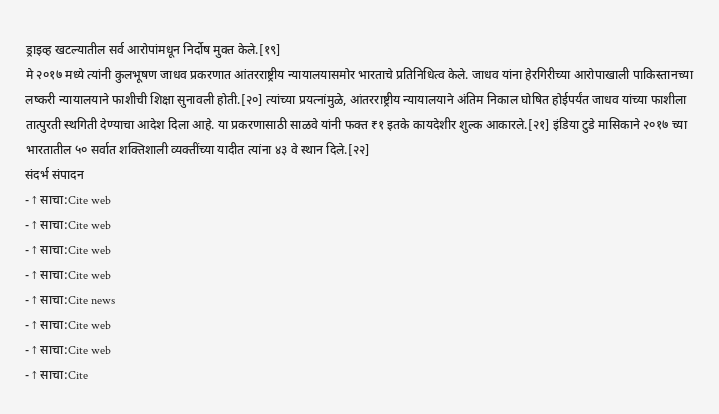ड्राइव्ह खटल्यातील सर्व आरोपांमधून निर्दोष मुक्त केले.[१९]
मे २०१७ मध्ये त्यांनी कुलभूषण जाधव प्रकरणात आंतरराष्ट्रीय न्यायालयासमोर भारताचे प्रतिनिधित्व केले. जाधव यांना हेरगिरीच्या आरोपाखाली पाकिस्तानच्या लष्करी न्यायालयाने फाशीची शिक्षा सुनावली होती.[२०] त्यांच्या प्रयत्नांमुळे, आंतरराष्ट्रीय न्यायालयाने अंतिम निकाल घोषित होईपर्यंत जाधव यांच्या फाशीला तात्पुरती स्थगिती देण्याचा आदेश दिला आहे. या प्रकरणासाठी साळवे यांनी फक्त ₹१ इतके कायदेशीर शुल्क आकारले.[२१] इंडिया टुडे मासिकाने २०१७ च्या भारतातील ५० सर्वात शक्तिशाली व्यक्तींच्या यादीत त्यांना ४३ वे स्थान दिले.[२२]
संदर्भ संपादन
- ↑ साचा:Cite web
- ↑ साचा:Cite web
- ↑ साचा:Cite web
- ↑ साचा:Cite web
- ↑ साचा:Cite news
- ↑ साचा:Cite web
- ↑ साचा:Cite web
- ↑ साचा:Cite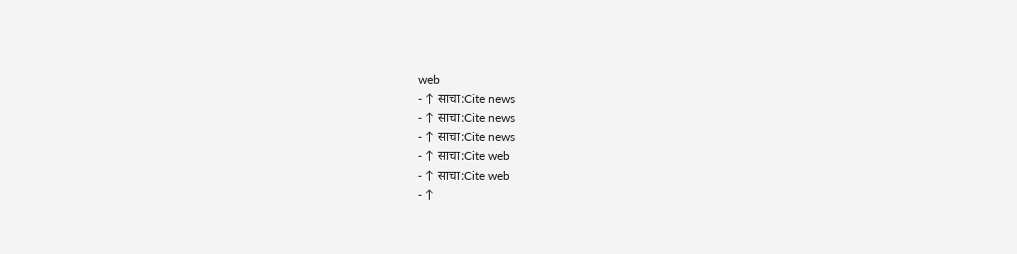web
- ↑ साचा:Cite news
- ↑ साचा:Cite news
- ↑ साचा:Cite news
- ↑ साचा:Cite web
- ↑ साचा:Cite web
- ↑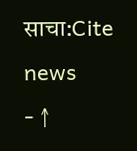साचा:Cite news
- ↑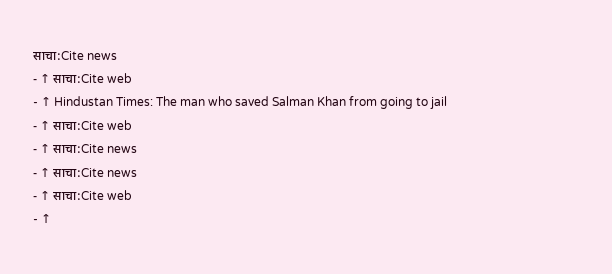साचा:Cite news
- ↑ साचा:Cite web
- ↑ Hindustan Times: The man who saved Salman Khan from going to jail
- ↑ साचा:Cite web
- ↑ साचा:Cite news
- ↑ साचा:Cite news
- ↑ साचा:Cite web
- ↑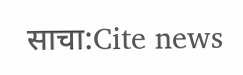साचा:Cite news